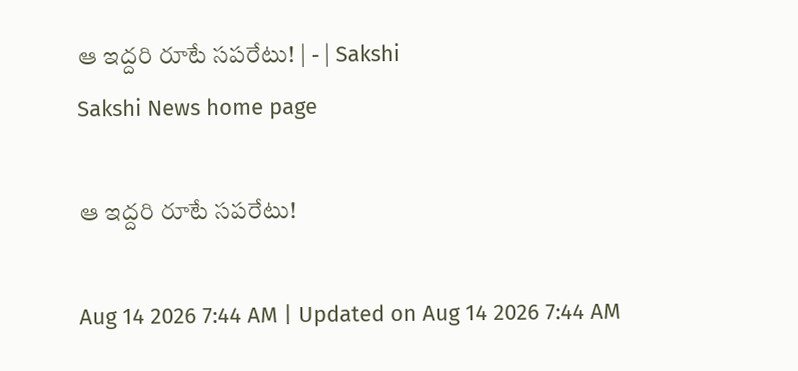ఆ ఇద్దరి రూటే సపరేటు! | - | Sakshi
Sakshi News home page

ఆ ఇద్దరి రూటే సపరేటు!

Aug 14 2026 7:44 AM | Updated on Aug 14 2026 7:44 AM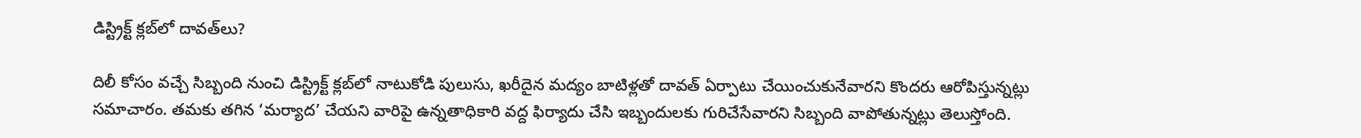డిస్ట్రిక్ట్‌ క్లబ్‌లో దావత్‌లు?

దిలీ కోసం వచ్చే సిబ్బంది నుంచి డిస్ట్రిక్ట్‌ క్లబ్‌లో నాటుకోడి పులుసు, ఖరీదైన మద్యం బాటిళ్లతో దావత్‌ ఏర్పాటు చేయించుకునేవారని కొందరు ఆరోపిస్తున్నట్లు సమాచారం. తమకు తగిన ‘మర్యాద’ చేయని వారిపై ఉన్నతాధికారి వద్ద ఫిర్యాదు చేసి ఇబ్బందులకు గురిచేసేవారని సిబ్బంది వాపోతున్నట్లు తెలుస్తోంది.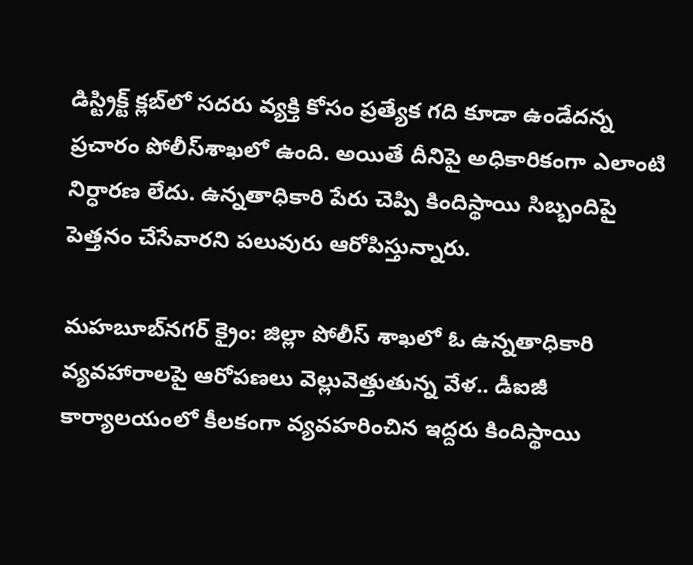డిస్ట్రిక్ట్‌ క్లబ్‌లో సదరు వ్యక్తి కోసం ప్రత్యేక గది కూడా ఉండేదన్న ప్రచారం పోలీస్‌శాఖలో ఉంది. అయితే దీనిపై అధికారికంగా ఎలాంటి నిర్ధారణ లేదు. ఉన్నతాధికారి పేరు చెప్పి కిందిస్థాయి సిబ్బందిపై పెత్తనం చేసేవారని పలువురు ఆరోపిస్తున్నారు.

మహబూబ్‌నగర్‌ క్రైం: జిల్లా పోలీస్‌ శాఖలో ఓ ఉన్నతాధికారి వ్యవహారాలపై ఆరోపణలు వెల్లువెత్తుతున్న వేళ.. డీఐజీ కార్యాలయంలో కీలకంగా వ్యవహరించిన ఇద్దరు కిందిస్థాయి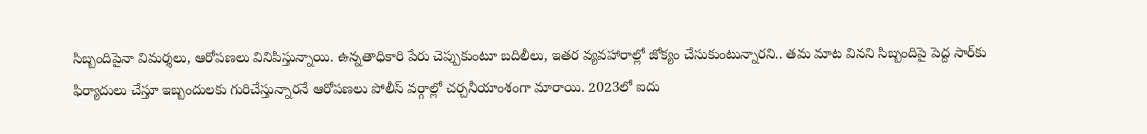సిబ్బందిపైనా విమర్శలు, ఆరోపణలు వినిపిస్తున్నాయి. ఉన్నతాధికారి పేరు చెప్పుకుంటూ బదిలీలు, ఇతర వ్యవహారాల్లో జోక్యం చేసుకుంటున్నారని.. తమ మాట వినని సిబ్బందిపై పెద్ద సార్‌కు ఫిర్యాదులు చేస్తూ ఇబ్బందులకు గురిచేస్తున్నారనే ఆరోపణలు పోలీస్‌ వర్గాల్లో చర్చనీయాంశంగా మారాయి. 2023లో ఐదు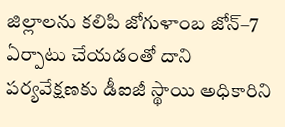జిల్లాలను కలిపి జోగుళాంబ జోన్‌–7 ఏర్పాటు చేయడంతో దాని పర్యవేక్షణకు డీఐజీ స్థాయి అధికారిని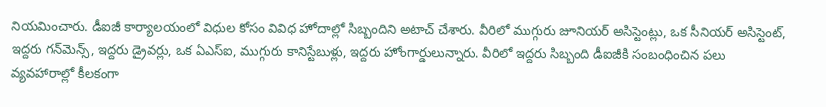నియమించారు. డీఐజీ కార్యాలయంలో విధుల కోసం వివిధ హోదాల్లో సిబ్బందిని అటాచ్‌ చేశారు. వీరిలో ముగ్గురు జూనియర్‌ అసిస్టెంట్లు, ఒక సీనియర్‌ అసిస్టెంట్‌, ఇద్దరు గన్‌మెన్స్‌, ఇద్దరు డ్రైవర్లు, ఒక ఏఎస్‌ఐ, ముగ్గురు కానిస్టేబుళ్లు, ఇద్దరు హోంగార్డులున్నారు. వీరిలో ఇద్దరు సిబ్బంది డీఐజీకి సంబంధించిన పలు వ్యవహారాల్లో కీలకంగా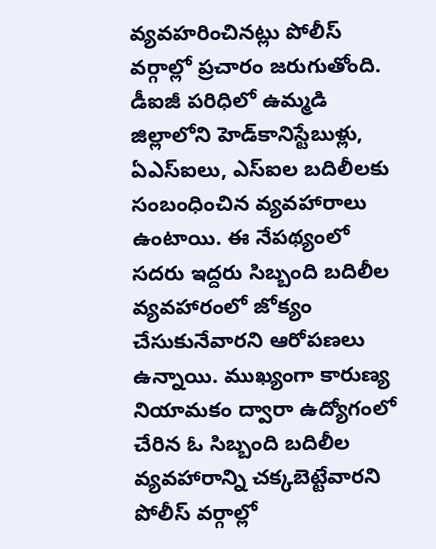వ్యవహరించినట్లు పోలీస్‌ వర్గాల్లో ప్రచారం జరుగుతోంది. డీఐజీ పరిధిలో ఉమ్మడి జిల్లాలోని హెడ్‌కానిస్టేబుళ్లు, ఏఎస్‌ఐలు, ఎస్‌ఐల బదిలీలకు సంబంధించిన వ్యవహారాలు ఉంటాయి. ఈ నేపథ్యంలో సదరు ఇద్దరు సిబ్బంది బదిలీల వ్యవహారంలో జోక్యం చేసుకునేవారని ఆరోపణలు ఉన్నాయి. ముఖ్యంగా కారుణ్య నియామకం ద్వారా ఉద్యోగంలో చేరిన ఓ సిబ్బంది బదిలీల వ్యవహారాన్ని చక్కబెట్టేవారని పోలీస్‌ వర్గాల్లో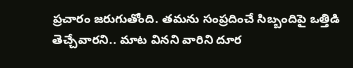ప్రచారం జరుగుతోంది. తమను సంప్రదించే సిబ్బందిపై ఒత్తిడి తెచ్చేవారని.. మాట వినని వారిని దూర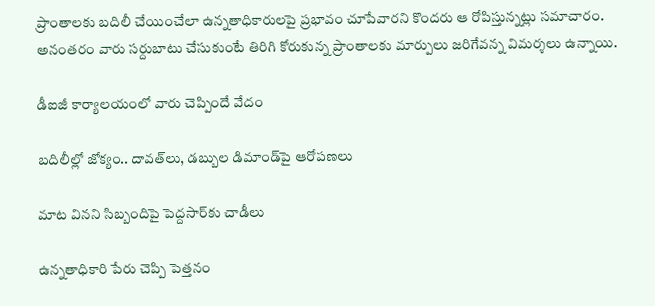ప్రాంతాలకు బదిలీ చేయించేలా ఉన్నతాధికారులపై ప్రభావం చూపేవారని కొందరు ఆ రోపిస్తున్నట్లు సమాచారం. అనంతరం వారు సర్దుబాటు చేసుకుంటే తిరిగి కోరుకున్న ప్రాంతాలకు మార్పులు జరిగేవన్న విమర్శలు ఉన్నాయి.

డీఐజీ కార్యాలయంలో వారు చెప్పిందే వేదం

బదిలీల్లో జోక్యం.. దావత్‌లు, డబ్బుల డిమాండ్‌పై ఆరోపణలు

మాట వినని సిబ్బందిపై పెద్దసార్‌కు చాడీలు

ఉన్నతాధికారి పేరు చెప్పి పెత్తనం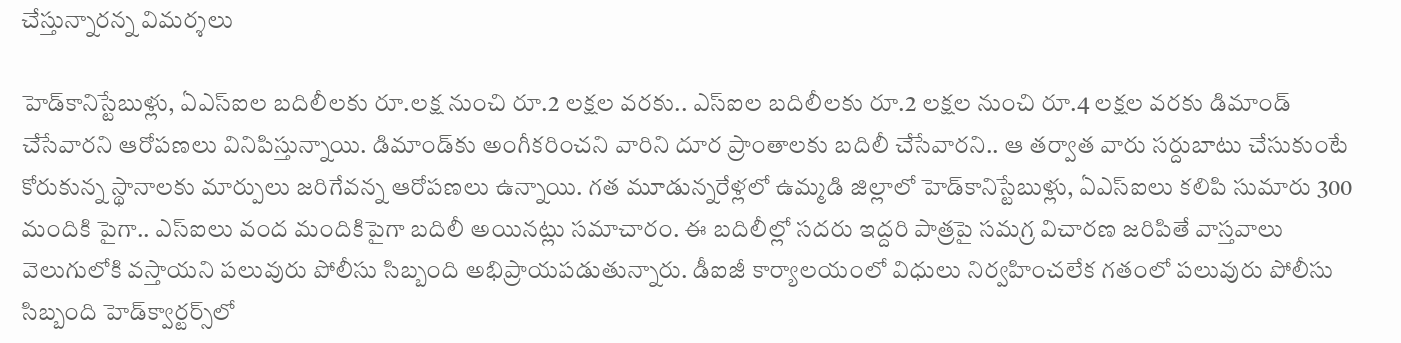చేస్తున్నారన్న విమర్శలు

హెడ్‌కానిస్టేబుళ్లు, ఏఎస్‌ఐల బదిలీలకు రూ.లక్ష నుంచి రూ.2 లక్షల వరకు.. ఎస్‌ఐల బదిలీలకు రూ.2 లక్షల నుంచి రూ.4 లక్షల వరకు డిమాండ్‌ చేసేవారని ఆరోపణలు వినిపిస్తున్నాయి. డిమాండ్‌కు అంగీకరించని వారిని దూర ప్రాంతాలకు బదిలీ చేసేవారని.. ఆ తర్వాత వారు సర్దుబాటు చేసుకుంటే కోరుకున్న స్థానాలకు మార్పులు జరిగేవన్న ఆరోపణలు ఉన్నాయి. గత మూడున్నరేళ్లలో ఉమ్మడి జిల్లాలో హెడ్‌కానిస్టేబుళ్లు, ఏఎస్‌ఐలు కలిపి సుమారు 300 మందికి పైగా.. ఎస్‌ఐలు వంద మందికిపైగా బదిలీ అయినట్లు సమాచారం. ఈ బదిలీల్లో సదరు ఇద్దరి పాత్రపై సమగ్ర విచారణ జరిపితే వాస్తవాలు వెలుగులోకి వస్తాయని పలువురు పోలీసు సిబ్బంది అభిప్రాయపడుతున్నారు. డీఐజీ కార్యాలయంలో విధులు నిర్వహించలేక గతంలో పలువురు పోలీసు సిబ్బంది హెడ్‌క్వార్టర్స్‌లో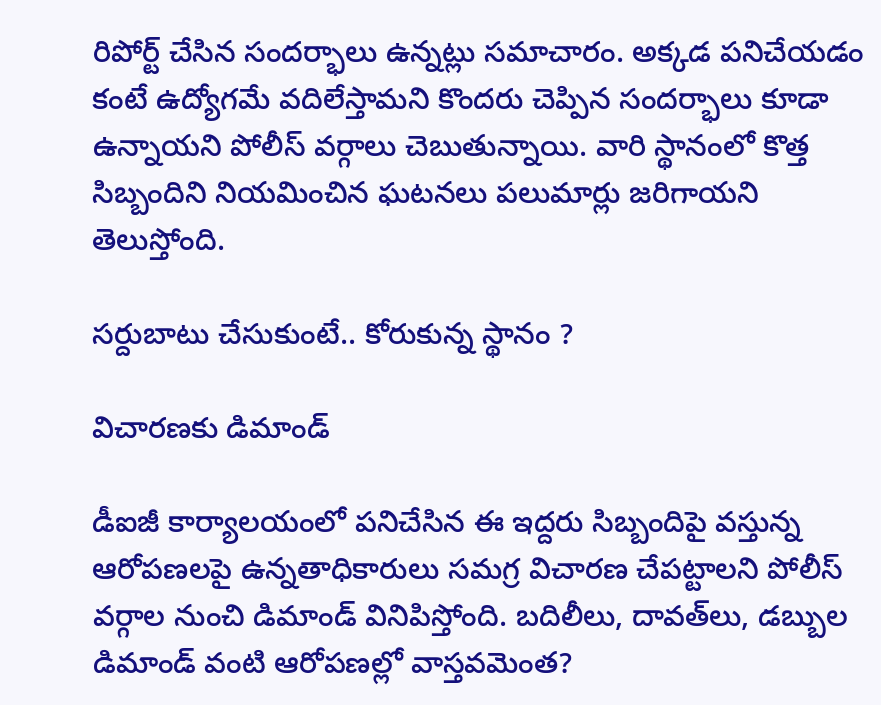రిపోర్ట్‌ చేసిన సందర్భాలు ఉన్నట్లు సమాచారం. అక్కడ పనిచేయడం కంటే ఉద్యోగమే వదిలేస్తామని కొందరు చెప్పిన సందర్భాలు కూడా ఉన్నాయని పోలీస్‌ వర్గాలు చెబుతున్నాయి. వారి స్థానంలో కొత్త సిబ్బందిని నియమించిన ఘటనలు పలుమార్లు జరిగాయని తెలుస్తోంది.

సర్దుబాటు చేసుకుంటే.. కోరుకున్న స్థానం ?

విచారణకు డిమాండ్‌

డీఐజీ కార్యాలయంలో పనిచేసిన ఈ ఇద్దరు సిబ్బందిపై వస్తున్న ఆరోపణలపై ఉన్నతాధికారులు సమగ్ర విచారణ చేపట్టాలని పోలీస్‌ వర్గాల నుంచి డిమాండ్‌ వినిపిస్తోంది. బదిలీలు, దావత్‌లు, డబ్బుల డిమాండ్‌ వంటి ఆరోపణల్లో వాస్తవమెంత?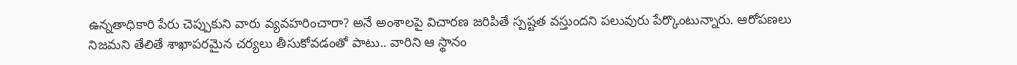ఉన్నతాధికారి పేరు చెప్పుకుని వారు వ్యవహరించారా? అనే అంశాలపై విచారణ జరిపితే స్పష్టత వస్తుందని పలువురు పేర్కొంటున్నారు. ఆరోపణలు నిజమని తేలితే శాఖాపరమైన చర్యలు తీసుకోవడంతో పాటు.. వారిని ఆ స్థానం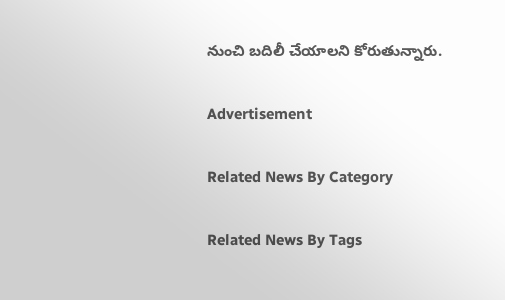నుంచి బదిలీ చేయాలని కోరుతున్నారు.

Advertisement

Related News By Category

Related News By Tags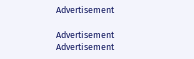Advertisement

Advertisement
Advertisement